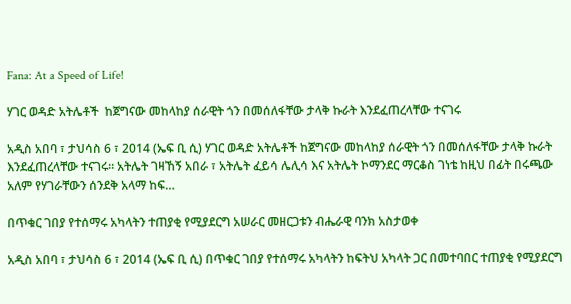Fana: At a Speed of Life!

ሃገር ወዳድ አትሌቶች  ከጀግናው መከላከያ ሰራዊት ጎን በመሰለፋቸው ታላቅ ኩራት እንደፈጠረላቸው ተናገሩ

አዲስ አበባ ፣ ታህሳስ 6 ፣ 2014 (ኤፍ ቢ ሲ) ሃገር ወዳድ አትሌቶች ከጀግናው መከላከያ ሰራዊት ጎን በመሰለፋቸው ታላቅ ኩራት እንደፈጠረላቸው ተናገሩ። አትሌት ገዛኸኝ አበራ ፣ አትሌት ፈይሳ ሌሊሳ እና አትሌት ኮማንደር ማርቆስ ገነቴ ከዚህ በፊት በሩጫው አለም የሃገራቸውን ሰንደቅ አላማ ከፍ…

በጥቁር ገበያ የተሰማሩ አካላትን ተጠያቂ የሚያደርግ አሠራር መዘርጋቱን ብሔራዊ ባንክ አስታወቀ

አዲስ አበባ ፣ ታህሳስ 6 ፣ 2014 (ኤፍ ቢ ሲ) በጥቁር ገበያ የተሰማሩ አካላትን ከፍትህ አካላት ጋር በመተባበር ተጠያቂ የሚያደርግ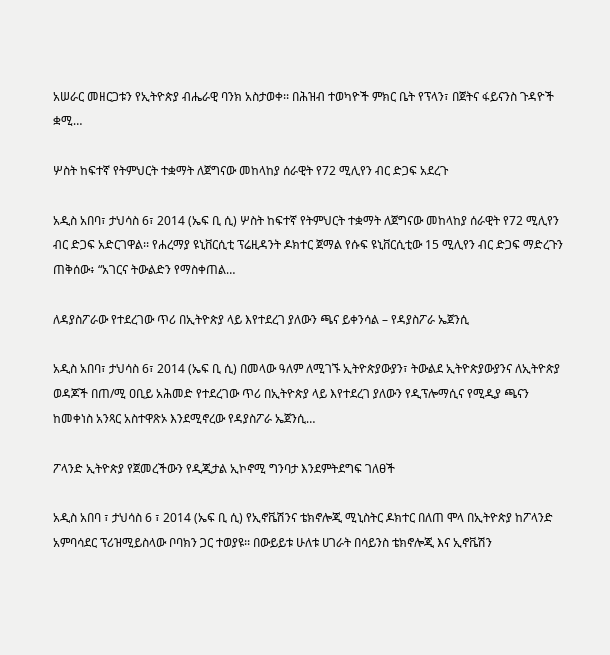አሠራር መዘርጋቱን የኢትዮጵያ ብሔራዊ ባንክ አስታወቀ፡፡ በሕዝብ ተወካዮች ምክር ቤት የፕላን፣ በጀትና ፋይናንስ ጉዳዮች ቋሚ…

ሦስት ከፍተኛ የትምህርት ተቋማት ለጀግናው መከላከያ ሰራዊት የ72 ሚሊየን ብር ድጋፍ አደረጉ

አዲስ አበባ፣ ታህሳስ 6፣ 2014 (ኤፍ ቢ ሲ) ሦስት ከፍተኛ የትምህርት ተቋማት ለጀግናው መከላከያ ሰራዊት የ72 ሚሊየን ብር ድጋፍ አድርገዋል፡፡ የሐረማያ ዩኒቨርሲቲ ፕሬዚዳንት ዶክተር ጀማል የሱፍ ዩኒቨርሲቲው 15 ሚሊየን ብር ድጋፍ ማድረጉን ጠቅሰው፥ “አገርና ትውልድን የማስቀጠል…

ለዳያስፖራው የተደረገው ጥሪ በኢትዮጵያ ላይ እየተደረገ ያለውን ጫና ይቀንሳል – የዳያስፖራ ኤጀንሲ

አዲስ አበባ፣ ታህሳስ 6፣ 2014 (ኤፍ ቢ ሲ) በመላው ዓለም ለሚገኙ ኢትዮጵያውያን፣ ትውልደ ኢትዮጵያውያንና ለኢትዮጵያ ወዳጆች በጠ/ሚ ዐቢይ አሕመድ የተደረገው ጥሪ በኢትዮጵያ ላይ እየተደረገ ያለውን የዲፕሎማሲና የሚዲያ ጫናን ከመቀነስ አንጻር አስተዋጽኦ እንደሚኖረው የዳያስፖራ ኤጀንሲ…

ፖላንድ ኢትዮጵያ የጀመረችውን የዲጂታል ኢኮኖሚ ግንባታ እንደምትደግፍ ገለፀች

አዲስ አበባ ፣ ታህሳስ 6 ፣ 2014 (ኤፍ ቢ ሲ) የኢኖቬሽንና ቴክኖሎጂ ሚኒስትር ዶክተር በለጠ ሞላ በኢትዮጵያ ከፖላንድ አምባሳደር ፕሪዝሚይስላው ቦባክን ጋር ተወያዩ፡፡ በውይይቱ ሁለቱ ሀገራት በሳይንስ ቴክኖሎጂ እና ኢኖቬሽን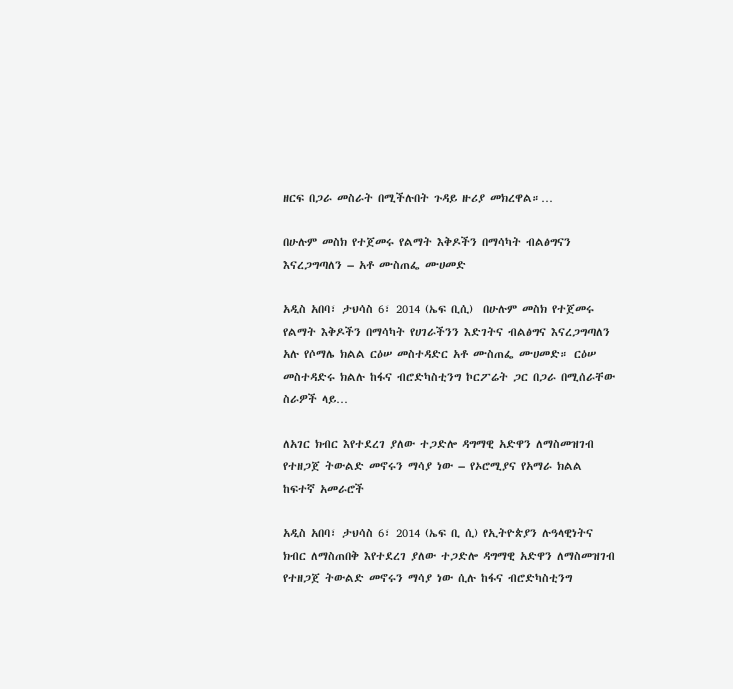ዘርፍ በጋራ መስራት በሚችሉበት ጉዳይ ዙሪያ መክረዋል።…

በሁሉም መስክ የተጀመሩ የልማት እቅዶችን በማሳካት ብልፅግናን እናረጋግጣለን – አቶ ሙስጠፌ ሙሀመድ

አዲስ አበባ፣ ታህሳስ 6፣ 2014 (ኤፍ ቢሲ)  በሁሉም መስክ የተጀመሩ የልማት እቅዶችን በማሳካት የሀገራችንን እድገትና ብልፅግና እናረጋግጣለን አሉ የሶማሌ ክልል ርዕሠ መስተዳድር አቶ ሙስጠፌ ሙሀመድ። ርዕሠ መስተዳድሩ ክልሉ ከፋና ብሮድካስቲንግ ኮርፖሬት ጋር በጋራ በሚሰራቸው ስራዎች ላይ…

ለአገር ክብር እየተደረገ ያለው ተጋድሎ ዳግማዊ አድዋን ለማስመዝገብ የተዘጋጀ ትውልድ መኖሩን ማሳያ ነው – የኦሮሚያና የአማራ ክልል ከፍተኛ አመራሮች

አዲስ አበባ፣ ታህሳስ 6፣ 2014 (ኤፍ ቢ ሲ) የኢትዮጵያን ሉዓላዊነትና ክብር ለማስጠበቅ እየተደረገ ያለው ተጋድሎ ዳግማዊ አድዋን ለማስመዝገብ የተዘጋጀ ትውልድ መኖሩን ማሳያ ነው ሲሉ ከፋና ብሮድካስቲንግ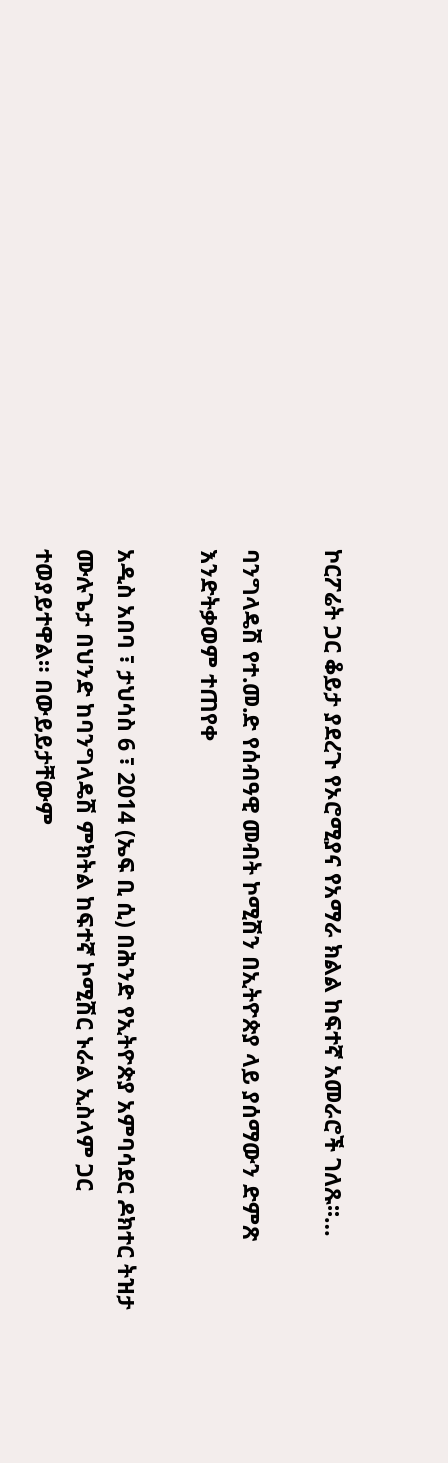ኮርፖሬት ጋር ቆይታ ያደረጉ የኦሮሚያና የአማራ ክልል ከፍተኛ አመራሮች ገለጹ፡፡…

ባንግላዴሽ የተ.መ.ድ የሰብዓዊ መብት ኮሚሽን በኢትዮጵያ ላይ ያሰማውን ድምጽ እንድትቃወም ተጠየቀ

አዲስ አበባ ፣ ታህሳስ 6 ፣ 2014 (ኤፍ ቢ ሲ) በሕንድ የኢትዮጵያ አምባሳደር ዶክተር ትዝታ ሙሉጌታ በህንድ ከባንግላዴሽ ምክትል ከፍተኛ ኮሚሽር ኑራል ኢስላም ጋር ተወያይተዋል። በውይይታቸውም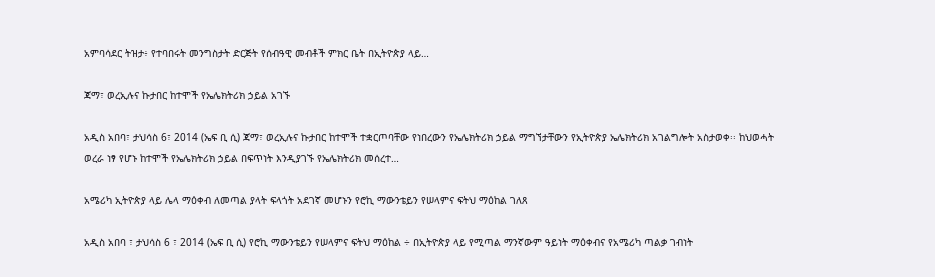አምባሳደር ትዝታ፥ የተባበሩት መንግስታት ድርጅት የሰብዓዊ መብቶች ምክር ቤት በኢትዮጵያ ላይ…

ጃማ፣ ወረኢሉና ኩታበር ከተሞች የኤሌክትሪክ ኃይል አገኙ

አዲስ አበባ፣ ታህሳስ 6፣ 2014 (ኤፍ ቢ ሲ) ጃማ፣ ወረኢሉና ኩታበር ከተሞች ተቋርጦባቸው የነበረውን የኤሌክትሪክ ኃይል ማግኘታቸውን የኢትዮጵያ ኤሌክትሪክ አገልግሎት አስታወቀ፡፡ ከህወሓት ወረራ ነፃ የሆኑ ከተሞች የኤሌክትሪክ ኃይል በፍጥነት እንዲያገኙ የኤሌክትሪክ መሰረተ…

አሜሪካ ኢትዮጵያ ላይ ሌላ ማዕቀብ ለመጣል ያላት ፍላጎት አደገኛ መሆኑን የሮኪ ማውንቴይን የሠላምና ፍትህ ማዕከል ገለጸ

አዲስ አበባ ፣ ታህሳስ 6 ፣ 2014 (ኤፍ ቢ ሲ) የሮኪ ማውንቴይን የሠላምና ፍትህ ማዕከል ÷ በኢትዮጵያ ላይ የሚጣል ማንኛውም ዓይነት ማዕቀብና የአሜሪካ ጣልቃ ገብነት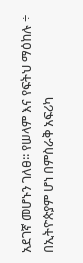አደገኛ መሆኑን ገለፀ፡፡ የሠላም እና የፍትህ ማዕከሉ ÷ በኢትዮጵያም ሆነ በምስራቅ አፍሪካ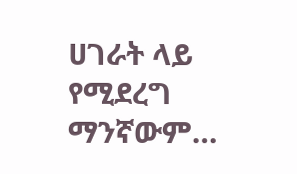ሀገራት ላይ የሚደረግ ማንኛውም…